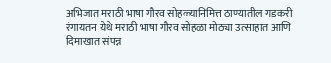अभिजात मराठी भाषा गौरव सोहळ्यानिमित्त ठाण्यातील गडकरी रंगायतन येथे मराठी भाषा गौरव सोहळा मोठ्या उत्साहात आणि दिमाखात संपन्न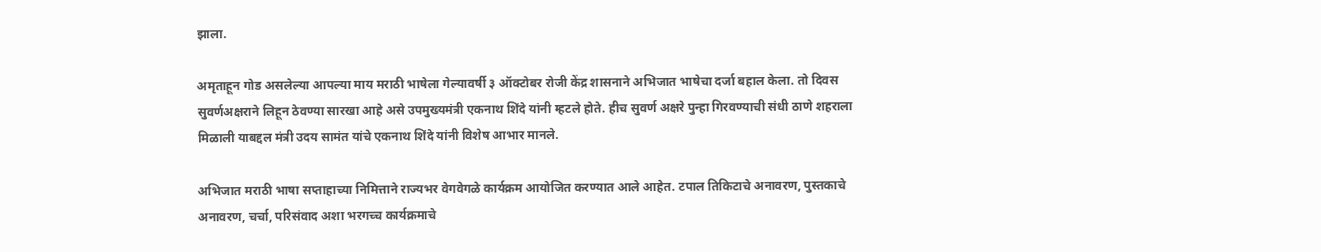झाला.

अमृताहून गोड असलेल्या आपल्या माय मराठी भाषेला गेल्यावर्षी ३ ऑक्टोबर रोजी केंद्र शासनाने अभिजात भाषेचा दर्जा बहाल केला. तो दिवस सुवर्णअक्षराने लिहून ठेवण्या सारखा आहे असे उपमुख्यमंत्री एकनाथ शिंदे यांनी म्हटले होते. हीच सुवर्ण अक्षरे पुन्हा गिरवण्याची संधी ठाणे शहराला मिळाली याबद्दल मंत्री उदय सामंत यांचे एकनाथ शिंदे यांनी विशेष आभार मानले.

अभिजात मराठी भाषा सप्ताहाच्या निमित्ताने राज्यभर वेगवेगळे कार्यक्रम आयोजित करण्यात आले आहेत. टपाल तिकिटाचे अनावरण, पुस्तकाचे अनावरण, चर्चा, परिसंवाद अशा भरगच्च कार्यक्रमाचे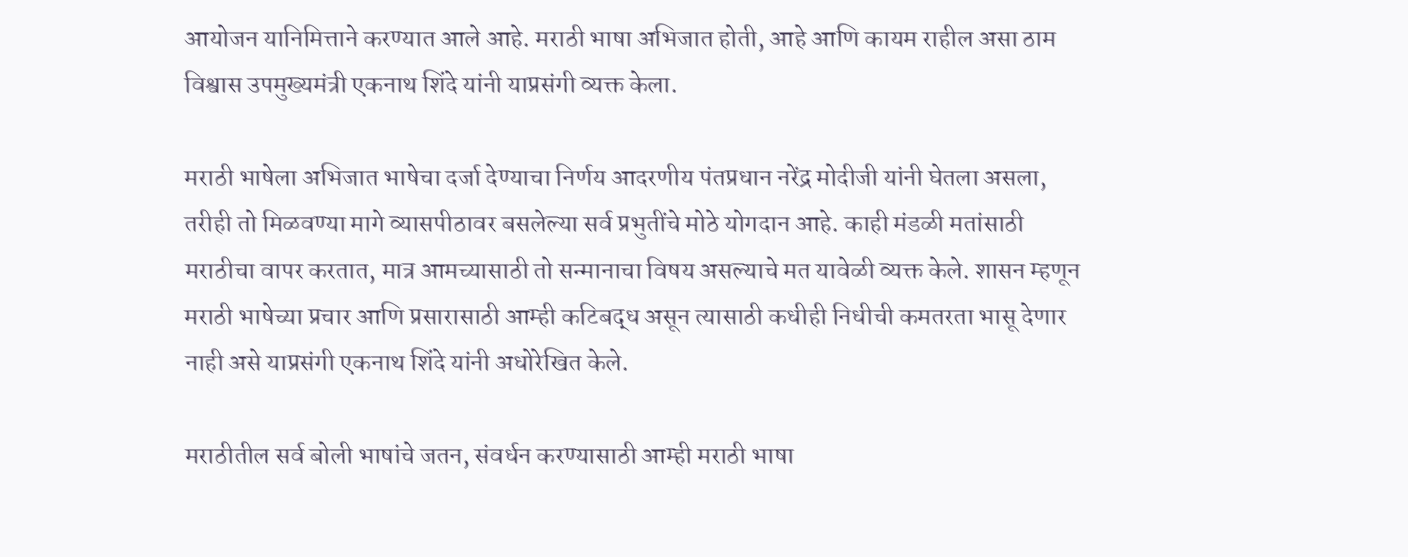आयोजन यानिमित्ताने करण्यात आले आहे. मराठी भाषा अभिजात होती, आहे आणि कायम राहील असा ठाम विश्वास उपमुख्यमंत्री एकनाथ शिंदे यांनी याप्रसंगी व्यक्त केला.

मराठी भाषेला अभिजात भाषेचा दर्जा देण्याचा निर्णय आदरणीय पंतप्रधान नरेंद्र मोदीजी यांनी घेतला असला, तरीही तो मिळवण्या मागे व्यासपीठावर बसलेल्या सर्व प्रभुतींचे मोठे योगदान आहे. काही मंडळी मतांसाठी मराठीचा वापर करतात, मात्र आमच्यासाठी तो सन्मानाचा विषय असल्याचे मत यावेळी व्यक्त केले. शासन म्हणून मराठी भाषेच्या प्रचार आणि प्रसारासाठी आम्ही कटिबद्ध असून त्यासाठी कधीही निधीची कमतरता भासू देणार नाही असे याप्रसंगी एकनाथ शिंदे यांनी अधोरेखित केले.

मराठीतील सर्व बोली भाषांचे जतन, संवर्धन करण्यासाठी आम्ही मराठी भाषा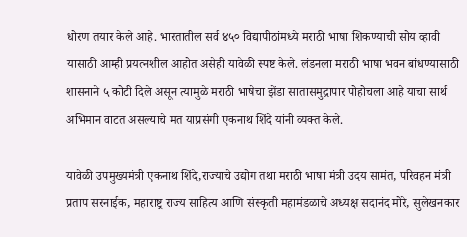धोरण तयार केले आहे. भारतातील सर्व ४५० विद्यापीठांमध्ये मराठी भाषा शिकण्याची सोय व्हावी यासाठी आम्ही प्रयत्नशील आहोत असेही यावेळी स्पष्ट केले. लंडनला मराठी भाषा भवन बांधण्यासाठी शासनाने ५ कोटी दिले असून त्यामुळे मराठी भाषेचा झेंडा सातासमुद्रापार पोहोचला आहे याचा सार्थ अभिमान वाटत असल्याचे मत याप्रसंगी एकनाथ शिंदे यांनी व्यक्त केले.

यावेळी उपमुख्यमंत्री एकनाथ शिंदे,राज्याचे उद्योग तथा मराठी भाषा मंत्री उदय सामंत, परिवहन मंत्री प्रताप सरनाईक, महाराष्ट्र राज्य साहित्य आणि संस्कृती महामंडळाचे अध्यक्ष सदानंद मोरे, सुलेखनकार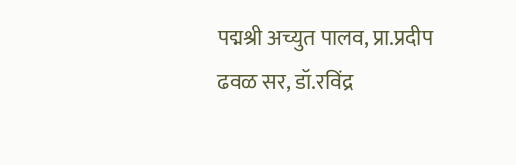पद्मश्री अच्युत पालव, प्रा.प्रदीप ढवळ सर, डॉ.रविंद्र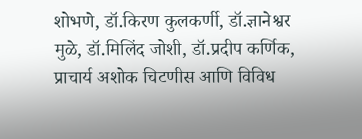शोभणे, डॉ.किरण कुलकर्णी, डॉ.ज्ञानेश्वर मुळे, डॉ.मिलिंद जोशी, डॉ.प्रदीप कर्णिक, प्राचार्य अशोक चिटणीस आणि विविध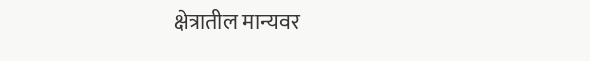क्षेत्रातील मान्यवर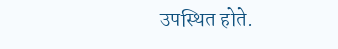उपस्थित होते.